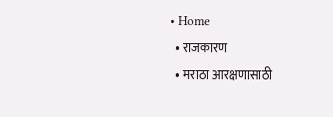• Home
  • राजकारण
  • मराठा आरक्षणासाठी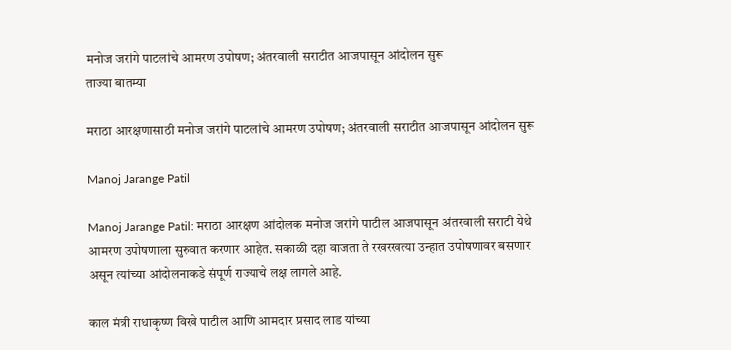मनोज जरांगे पाटलांचे आमरण उपोषण; अंतरवाली सराटीत आजपासून आंदोलन सुरू
ताज्या बातम्या

मराठा आरक्षणासाठी मनोज जरांगे पाटलांचे आमरण उपोषण; अंतरवाली सराटीत आजपासून आंदोलन सुरू

Manoj Jarange Patil

Manoj Jarange Patil: मराठा आरक्षण आंदोलक मनोज जरांगे पाटील आजपासून अंतरवाली सराटी येथे आमरण उपोषणाला सुरुवात करणार आहेत. सकाळी दहा वाजता ते रखरखत्या उन्हात उपोषणावर बसणार असून त्यांच्या आंदोलनाकडे संपूर्ण राज्याचे लक्ष लागले आहे.

काल मंत्री राधाकृष्ण विखे पाटील आणि आमदार प्रसाद लाड यांच्या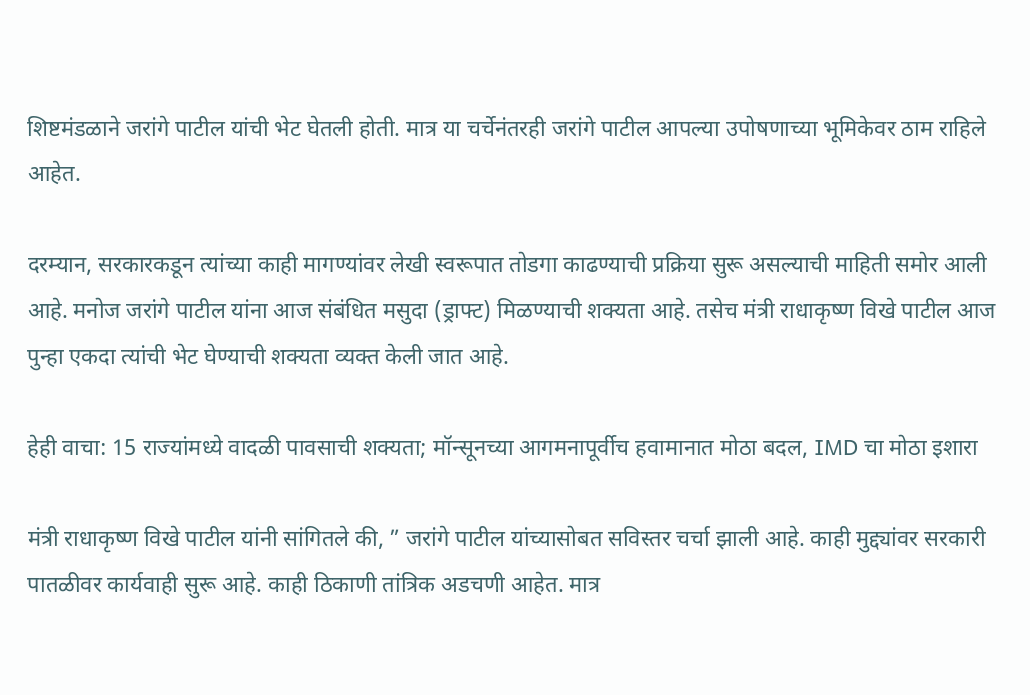शिष्टमंडळाने जरांगे पाटील यांची भेट घेतली होती. मात्र या चर्चेनंतरही जरांगे पाटील आपल्या उपोषणाच्या भूमिकेवर ठाम राहिले आहेत.

दरम्यान, सरकारकडून त्यांच्या काही मागण्यांवर लेखी स्वरूपात तोडगा काढण्याची प्रक्रिया सुरू असल्याची माहिती समोर आली आहे. मनोज जरांगे पाटील यांना आज संबंधित मसुदा (ड्राफ्ट) मिळण्याची शक्यता आहे. तसेच मंत्री राधाकृष्ण विखे पाटील आज पुन्हा एकदा त्यांची भेट घेण्याची शक्यता व्यक्त केली जात आहे.

हेही वाचा: 15 राज्यांमध्ये वादळी पावसाची शक्यता; मॉन्सूनच्या आगमनापूर्वीच हवामानात मोठा बदल, IMD चा मोठा इशारा

मंत्री राधाकृष्ण विखे पाटील यांनी सांगितले की, ” जरांगे पाटील यांच्यासोबत सविस्तर चर्चा झाली आहे. काही मुद्द्यांवर सरकारी पातळीवर कार्यवाही सुरू आहे. काही ठिकाणी तांत्रिक अडचणी आहेत. मात्र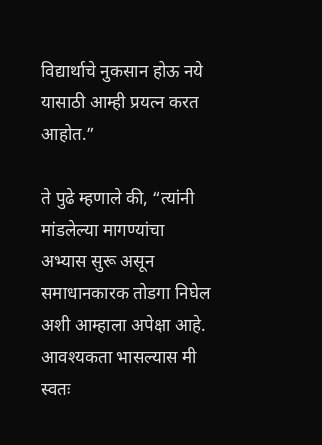विद्यार्थाचे नुकसान होऊ नये यासाठी आम्ही प्रयत्न करत आहोत.”

ते पुढे म्हणाले की, “त्यांनी मांडलेल्या मागण्यांचा अभ्यास सुरू असून समाधानकारक तोडगा निघेल अशी आम्हाला अपेक्षा आहे. आवश्यकता भासल्यास मी स्वतः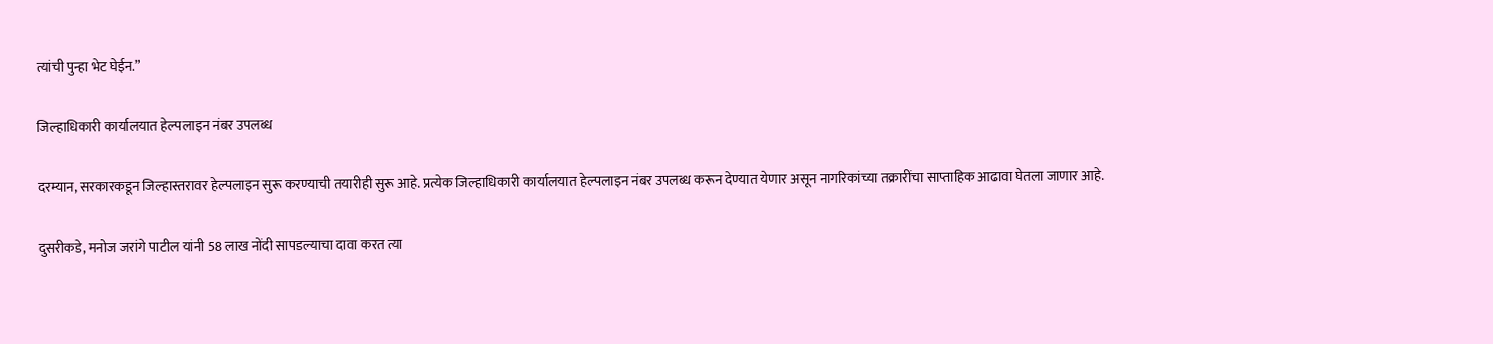त्यांची पुन्हा भेट घेईन.”

जिल्हाधिकारी कार्यालयात हेल्पलाइन नंबर उपलब्ध

दरम्यान, सरकारकडून जिल्हास्तरावर हेल्पलाइन सुरू करण्याची तयारीही सुरू आहे. प्रत्येक जिल्हाधिकारी कार्यालयात हेल्पलाइन नंबर उपलब्ध करून देण्यात येणार असून नागरिकांच्या तक्रारींचा साप्ताहिक आढावा घेतला जाणार आहे.

दुसरीकडे, मनोज जरांगे पाटील यांनी 58 लाख नोंदी सापडल्याचा दावा करत त्या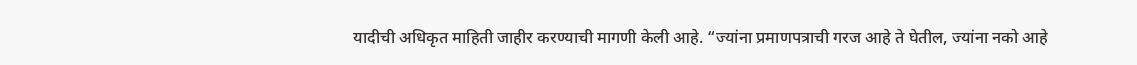यादीची अधिकृत माहिती जाहीर करण्याची मागणी केली आहे. “ज्यांना प्रमाणपत्राची गरज आहे ते घेतील, ज्यांना नको आहे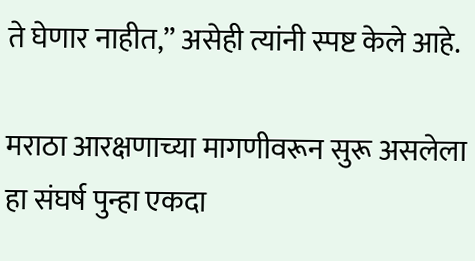ते घेणार नाहीत,” असेही त्यांनी स्पष्ट केले आहे.

मराठा आरक्षणाच्या मागणीवरून सुरू असलेला हा संघर्ष पुन्हा एकदा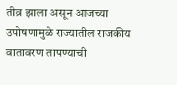तीव्र झाला असून आजच्या उपोषणामुळे राज्यातील राजकीय वातावरण तापण्याची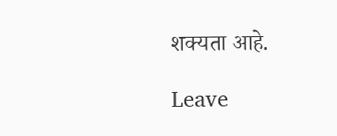शक्यता आहे.

Leave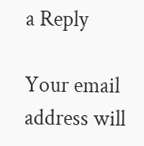a Reply

Your email address will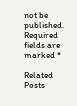not be published. Required fields are marked *

Related Posts